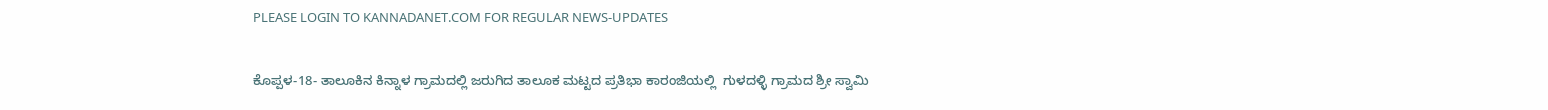PLEASE LOGIN TO KANNADANET.COM FOR REGULAR NEWS-UPDATES

ಕೊಪ್ಪಳ-18- ತಾಲೂಕಿನ ಕಿನ್ನಾಳ ಗ್ರಾಮದಲ್ಲಿ ಜರುಗಿದ ತಾಲೂಕ ಮಟ್ಟದ ಪ್ರತಿಭಾ ಕಾರಂಜಿಯಲ್ಲಿ  ಗುಳದಳ್ಳಿ ಗ್ರಾಮದ ಶ್ರೀ ಸ್ವಾಮಿ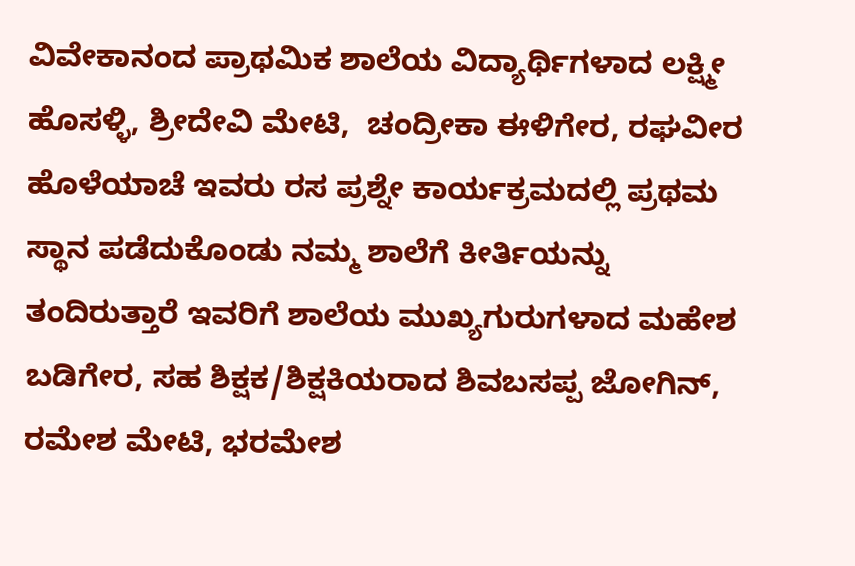ವಿವೇಕಾನಂದ ಪ್ರಾಥಮಿಕ ಶಾಲೆಯ ವಿದ್ಯಾರ್ಥಿಗಳಾದ ಲಕ್ಷ್ಮೀ ಹೊಸಳ್ಳಿ, ಶ್ರೀದೇವಿ ಮೇಟಿ,  ಚಂದ್ರೀಕಾ ಈಳಿಗೇರ, ರಘವೀರ ಹೊಳೆಯಾಚೆ ಇವರು ರಸ ಪ್ರಶ್ನೇ ಕಾರ್ಯಕ್ರಮದಲ್ಲಿ ಪ್ರಥಮ ಸ್ಥಾನ ಪಡೆದುಕೊಂಡು ನಮ್ಮ ಶಾಲೆಗೆ ಕೀರ್ತಿಯನ್ನು ತಂದಿರುತ್ತಾರೆ ಇವರಿಗೆ ಶಾಲೆಯ ಮುಖ್ಯಗುರುಗಳಾದ ಮಹೇಶ ಬಡಿಗೇರ, ಸಹ ಶಿಕ್ಷಕ/ಶಿಕ್ಷಕಿಯರಾದ ಶಿವಬಸಪ್ಪ ಜೋಗಿನ್, ರಮೇಶ ಮೇಟಿ, ಭರಮೇಶ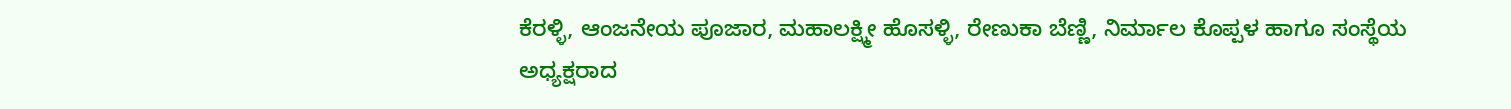ಕೆರಳ್ಳಿ, ಆಂಜನೇಯ ಪೂಜಾರ, ಮಹಾಲಕ್ಷ್ಮೀ ಹೊಸಳ್ಳಿ, ರೇಣುಕಾ ಬೆಣ್ಣಿ, ನಿರ್ಮಾಲ ಕೊಪ್ಪಳ ಹಾಗೂ ಸಂಸ್ಥೆಯ ಅಧ್ಯಕ್ಷರಾದ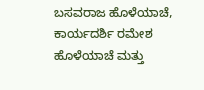ಬಸವರಾಜ ಹೊಳೆಯಾಚೆ, ಕಾರ್ಯದರ್ಶಿ ರಮೇಶ ಹೊಳೆಯಾಚೆ ಮತ್ತು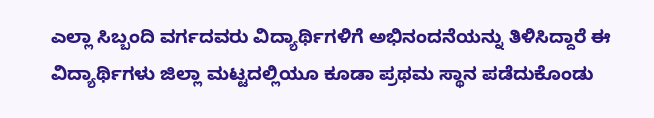ಎಲ್ಲಾ ಸಿಬ್ಬಂದಿ ವರ್ಗದವರು ವಿದ್ಯಾರ್ಥಿಗಳಿಗೆ ಅಭಿನಂದನೆಯನ್ನು ತಿಳಿಸಿದ್ದಾರೆ ಈ ವಿದ್ಯಾರ್ಥಿಗಳು ಜಿಲ್ಲಾ ಮಟ್ಟದಲ್ಲಿಯೂ ಕೂಡಾ ಪ್ರಥಮ ಸ್ಥಾನ ಪಡೆದುಕೊಂಡು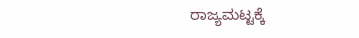ರಾಜ್ಯಮಟ್ಟಕ್ಕೆ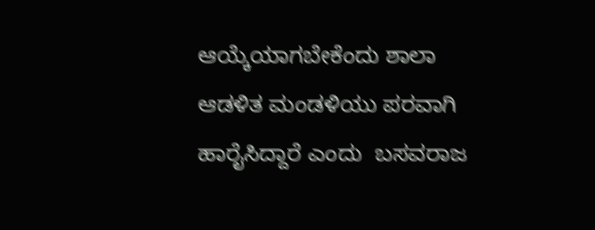ಆಯ್ಕೆಯಾಗಬೇಕೆಂದು ಶಾಲಾ ಆಡಳಿತ ಮಂಡಳಿಯು ಪರವಾಗಿ ಹಾರೈಸಿದ್ದಾರೆ ಎಂದು  ಬಸವರಾಜ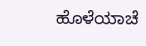ಹೊಳೆಯಾಚೆ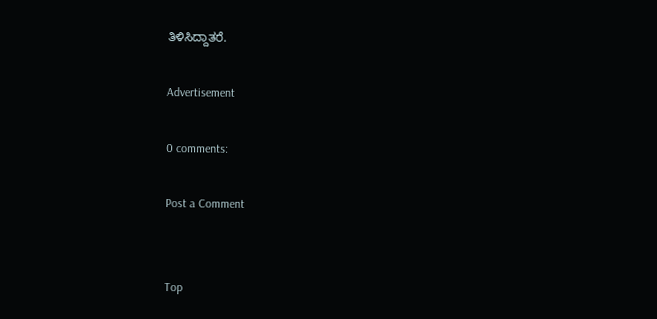ತಿಳಿಸಿದ್ದಾತರೆ.

Advertisement

0 comments:

Post a Comment


Top